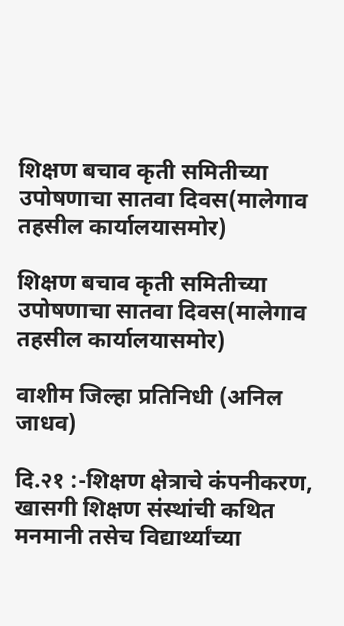शिक्षण बचाव कृती समितीच्या उपोषणाचा सातवा दिवस(मालेगाव तहसील कार्यालयासमोर)

शिक्षण बचाव कृती समितीच्या उपोषणाचा सातवा दिवस(मालेगाव तहसील कार्यालयासमोर)

वाशीम जिल्हा प्रतिनिधी (अनिल जाधव)

दि.२१ :-शिक्षण क्षेत्राचे कंपनीकरण, खासगी शिक्षण संस्थांची कथित मनमानी तसेच विद्यार्थ्यांच्या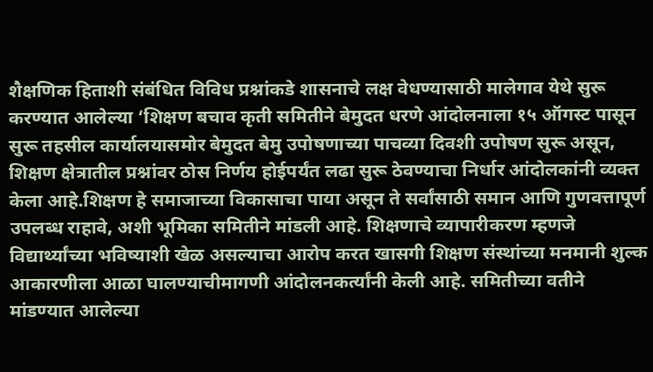शैक्षणिक हिताशी संबंधित विविध प्रश्नांकडे शासनाचे लक्ष वेधण्यासाठी मालेगाव येथे सुरू करण्यात आलेल्या ‘शिक्षण बचाव कृती समितीने बेमुदत धरणे आंदोलनाला १५ ऑगस्ट पासून सुरू तहसील कार्यालयासमोर बेमुदत बेमु उपोषणाच्या पाचव्या दिवशी उपोषण सुरू असून, शिक्षण क्षेत्रातील प्रश्नांवर ठोस निर्णय होईपर्यंत लढा सुरू ठेवण्याचा निर्धार आंदोलकांनी व्यक्त केला आहे.शिक्षण हे समाजाच्या विकासाचा पाया असून ते सर्वांसाठी समान आणि गुणवत्तापूर्ण उपलब्ध राहावे, अशी भूमिका समितीने मांडली आहे. शिक्षणाचे व्यापारीकरण म्हणजे विद्यार्थ्यांच्या भविष्याशी खेळ असल्याचा आरोप करत खासगी शिक्षण संस्थांच्या मनमानी शुल्क आकारणीला आळा घालण्याचीमागणी आंदोलनकर्त्यांनी केली आहे. समितीच्या वतीने मांडण्यात आलेल्या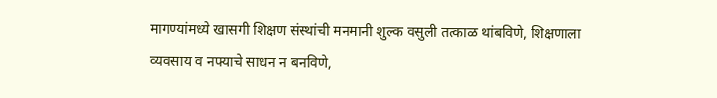मागण्यांमध्ये खासगी शिक्षण संस्थांची मनमानी शुल्क वसुली तत्काळ थांबविणे, शिक्षणाला व्यवसाय व नफ्याचे साधन न बनविणे,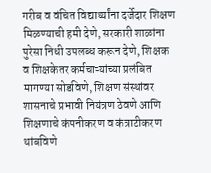गरीब व वंचित विद्यार्थ्यांना दर्जेदार शिक्षण मिळण्याची हमी देणे, सरकारी शाळांना पुरेसा निधी उपलब्ध करून देणे, शिक्षक व शिक्षकेतर कर्मचाऱ्यांच्या प्रलंबित मागण्या सोडविणे, शिक्षण संस्थांवर शासनाचे प्रभावी नियंत्रण ठेवणे आणि शिक्षणाचे कंपनीकरण व कंत्राटीकरण थांबविणे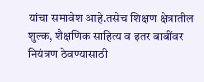यांचा समावेश आहे.तसेच शिक्षण क्षेत्रातील शुल्क, शैक्षणिक साहित्य व इतर बाबींवर नियंत्रण ठेवण्यासाठी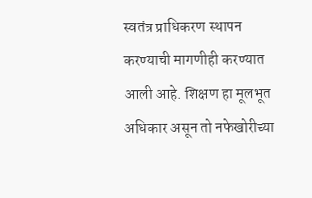स्वतंत्र प्राधिकरण स्थापन करण्याची मागणीही करण्यात आली आहे. शिक्षण हा मूलभूत अधिकार असून तो नफेखोरीच्या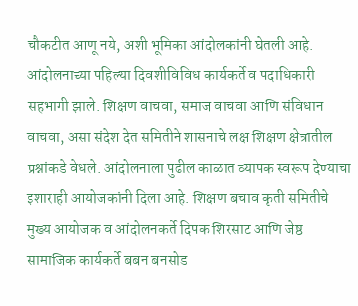चौकटीत आणू नये, अशी भूमिका आंदोलकांनी घेतली आहे. आंदोलनाच्या पहिल्या दिवशीविविध कार्यकर्ते व पदाधिकारी सहभागी झाले. शिक्षण वाचवा, समाज वाचवा आणि संविधान वाचवा, असा संदेश देत समितीने शासनाचे लक्ष शिक्षण क्षेत्रातील प्रश्नांकडे वेधले. आंदोलनाला पुढील काळात व्यापक स्वरूप देण्याचा इशाराही आयोजकांनी दिला आहे. शिक्षण बचाव कृती समितीचे मुख्य आयोजक व आंदोलनकर्ते दिपक शिरसाट आणि जेष्ठ सामाजिक कार्यकर्ते बबन बनसोड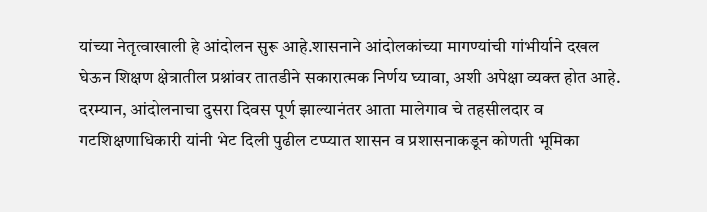यांच्या नेतृत्वाखाली हे आंदोलन सुरू आहे.शासनाने आंदोलकांच्या मागण्यांची गांभीर्याने दखल घेऊन शिक्षण क्षेत्रातील प्रश्नांवर तातडीने सकारात्मक निर्णय घ्यावा, अशी अपेक्षा व्यक्त होत आहे. दरम्यान, आंदोलनाचा दुसरा दिवस पूर्ण झाल्यानंतर आता मालेगाव चे तहसीलदार व गटशिक्षणाधिकारी यांनी भेट दिली पुढील टप्प्यात शासन व प्रशासनाकडून कोणती भूमिका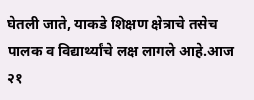घेतली जाते, याकडे शिक्षण क्षेत्राचे तसेच पालक व विद्यार्थ्यांचे लक्ष लागले आहे.आज २१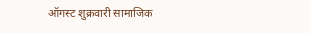ऑगस्ट शुक्रवारी सामाजिक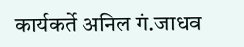कार्यकर्ते अनिल गं.जाधव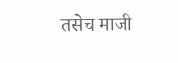तसेच माजी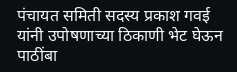पंचायत समिती सदस्य प्रकाश गवई यांनी उपोषणाच्या ठिकाणी भेट घेऊन पाठींबा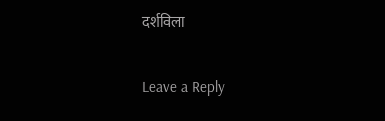दर्शविला

Leave a Reply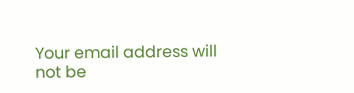Your email address will not be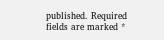published. Required fields are marked *